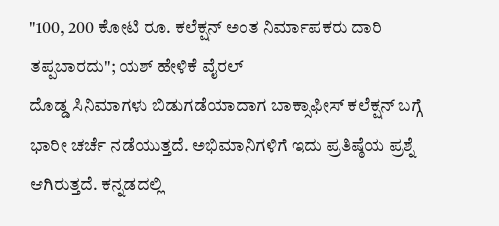"100, 200 ಕೋಟಿ ರೂ. ಕಲೆಕ್ಷನ್ ಅಂತ ನಿರ್ಮಾಪಕರು ದಾರಿ ತಪ್ಪಬಾರದು"; ಯಶ್ ಹೇಳಿಕೆ ವೈರಲ್
ದೊಡ್ಡ ಸಿನಿಮಾಗಳು ಬಿಡುಗಡೆಯಾದಾಗ ಬಾಕ್ಸಾಫೀಸ್ ಕಲೆಕ್ಷನ್ ಬಗ್ಗೆ ಭಾರೀ ಚರ್ಚೆ ನಡೆಯುತ್ತದೆ. ಅಭಿಮಾನಿಗಳಿಗೆ ಇದು ಪ್ರತಿಷ್ಠೆಯ ಪ್ರಶ್ನೆ ಆಗಿರುತ್ತದೆ. ಕನ್ನಡದಲ್ಲಿ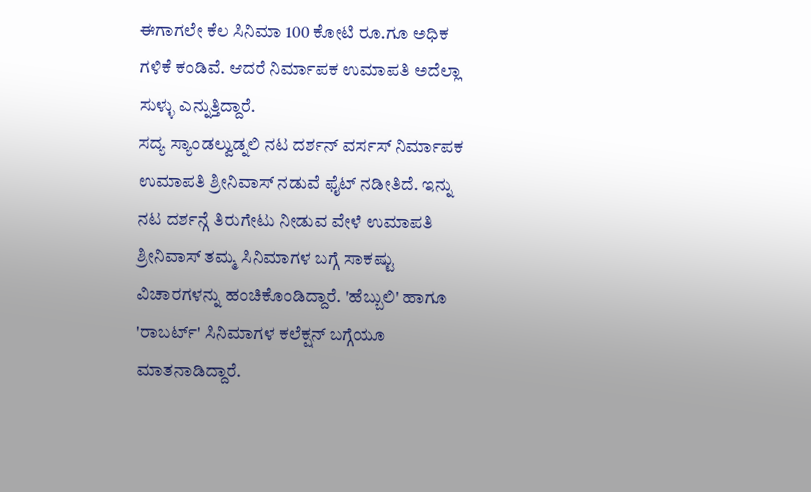ಈಗಾಗಲೇ ಕೆಲ ಸಿನಿಮಾ 100 ಕೋಟಿ ರೂ.ಗೂ ಅಧಿಕ ಗಳಿಕೆ ಕಂಡಿವೆ. ಆದರೆ ನಿರ್ಮಾಪಕ ಉಮಾಪತಿ ಅದೆಲ್ಲಾ ಸುಳ್ಳು ಎನ್ನುತ್ತಿದ್ದಾರೆ.
ಸದ್ಯ ಸ್ಯಾಂಡಲ್ವುಡ್ನಲಿ ನಟ ದರ್ಶನ್ ವರ್ಸಸ್ ನಿರ್ಮಾಪಕ ಉಮಾಪತಿ ಶ್ರೀನಿವಾಸ್ ನಡುವೆ ಫೈಟ್ ನಡೀತಿದೆ. ಇನ್ನು ನಟ ದರ್ಶನ್ಗೆ ತಿರುಗೇಟು ನೀಡುವ ವೇಳೆ ಉಮಾಪತಿ ಶ್ರೀನಿವಾಸ್ ತಮ್ಮ ಸಿನಿಮಾಗಳ ಬಗ್ಗೆ ಸಾಕಷ್ಟು ವಿಚಾರಗಳನ್ನು ಹಂಚಿಕೊಂಡಿದ್ದಾರೆ. 'ಹೆಬ್ಬುಲಿ' ಹಾಗೂ 'ರಾಬರ್ಟ್' ಸಿನಿಮಾಗಳ ಕಲೆಕ್ಷನ್ ಬಗ್ಗೆಯೂ ಮಾತನಾಡಿದ್ದಾರೆ.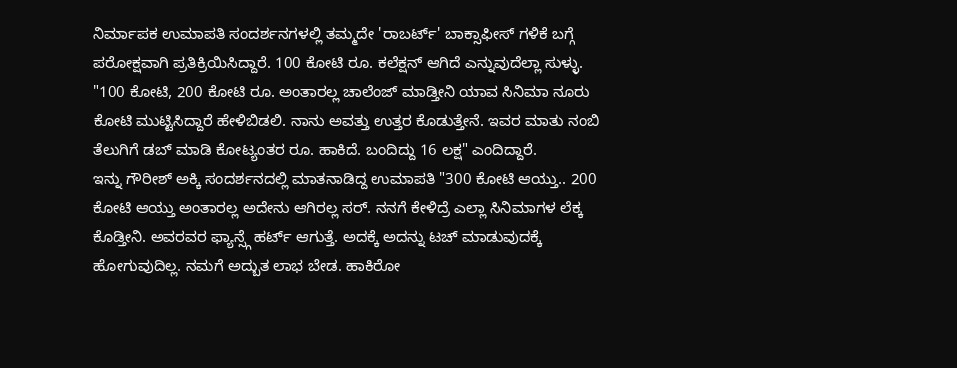ನಿರ್ಮಾಪಕ ಉಮಾಪತಿ ಸಂದರ್ಶನಗಳಲ್ಲಿ ತಮ್ಮದೇ 'ರಾಬರ್ಟ್' ಬಾಕ್ಸಾಫೀಸ್ ಗಳಿಕೆ ಬಗ್ಗೆ ಪರೋಕ್ಷವಾಗಿ ಪ್ರತಿಕ್ರಿಯಿಸಿದ್ದಾರೆ. 100 ಕೋಟಿ ರೂ. ಕಲೆಕ್ಷನ್ ಆಗಿದೆ ಎನ್ನುವುದೆಲ್ಲಾ ಸುಳ್ಳು. "100 ಕೋಟಿ, 200 ಕೋಟಿ ರೂ. ಅಂತಾರಲ್ಲ ಚಾಲೆಂಜ್ ಮಾಡ್ತೀನಿ ಯಾವ ಸಿನಿಮಾ ನೂರು ಕೋಟಿ ಮುಟ್ಟಿಸಿದ್ದಾರೆ ಹೇಳಿಬಿಡಲಿ. ನಾನು ಅವತ್ತು ಉತ್ತರ ಕೊಡುತ್ತೇನೆ. ಇವರ ಮಾತು ನಂಬಿ ತೆಲುಗಿಗೆ ಡಬ್ ಮಾಡಿ ಕೋಟ್ಯಂತರ ರೂ. ಹಾಕಿದೆ. ಬಂದಿದ್ದು 16 ಲಕ್ಷ" ಎಂದಿದ್ದಾರೆ.
ಇನ್ನು ಗೌರೀಶ್ ಅಕ್ಕಿ ಸಂದರ್ಶನದಲ್ಲಿ ಮಾತನಾಡಿದ್ದ ಉಮಾಪತಿ "300 ಕೋಟಿ ಆಯ್ತು.. 200 ಕೋಟಿ ಆಯ್ತು ಅಂತಾರಲ್ಲ ಅದೇನು ಆಗಿರಲ್ಲ ಸರ್. ನನಗೆ ಕೇಳಿದ್ರೆ ಎಲ್ಲಾ ಸಿನಿಮಾಗಳ ಲೆಕ್ಕ ಕೊಡ್ತೀನಿ. ಅವರವರ ಫ್ಯಾನ್ಸ್ಗೆ ಹರ್ಟ್ ಆಗುತ್ತೆ. ಅದಕ್ಕೆ ಅದನ್ನು ಟಚ್ ಮಾಡುವುದಕ್ಕೆ ಹೋಗುವುದಿಲ್ಲ. ನಮಗೆ ಅದ್ಬುತ ಲಾಭ ಬೇಡ. ಹಾಕಿರೋ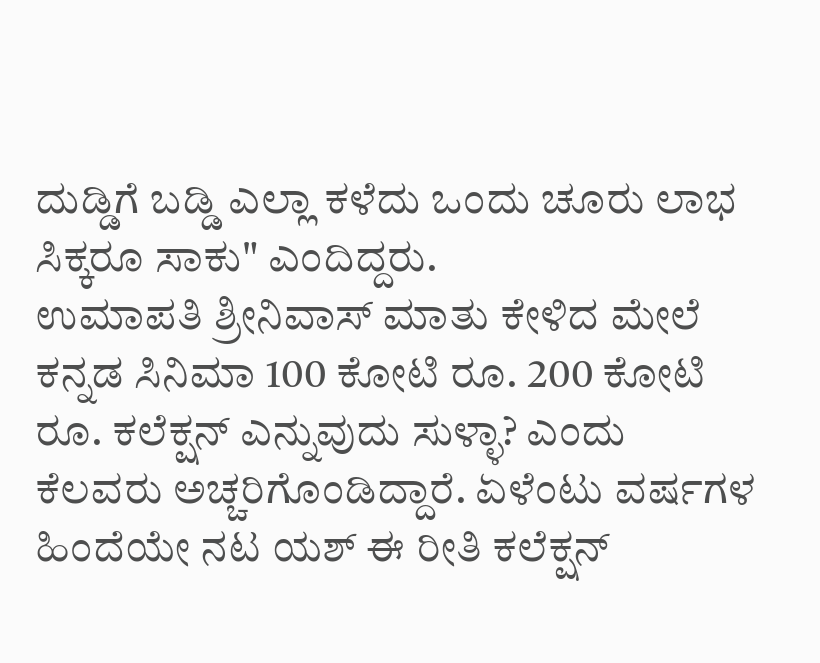ದುಡ್ಡಿಗೆ ಬಡ್ಡಿ ಎಲ್ಲಾ ಕಳೆದು ಒಂದು ಚೂರು ಲಾಭ ಸಿಕ್ಕರೂ ಸಾಕು" ಎಂದಿದ್ದರು.
ಉಮಾಪತಿ ಶ್ರೀನಿವಾಸ್ ಮಾತು ಕೇಳಿದ ಮೇಲೆ ಕನ್ನಡ ಸಿನಿಮಾ 100 ಕೋಟಿ ರೂ. 200 ಕೋಟಿ ರೂ. ಕಲೆಕ್ಷನ್ ಎನ್ನುವುದು ಸುಳ್ಳಾ? ಎಂದು ಕೆಲವರು ಅಚ್ಚರಿಗೊಂಡಿದ್ದಾರೆ. ಏಳೆಂಟು ವರ್ಷಗಳ ಹಿಂದೆಯೇ ನಟ ಯಶ್ ಈ ರೀತಿ ಕಲೆಕ್ಷನ್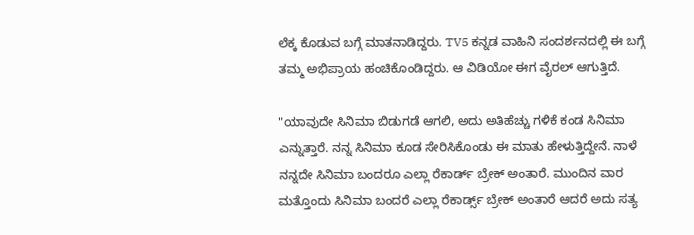ಲೆಕ್ಕ ಕೊಡುವ ಬಗ್ಗೆ ಮಾತನಾಡಿದ್ದರು. TV5 ಕನ್ನಡ ವಾಹಿನಿ ಸಂದರ್ಶನದಲ್ಲಿ ಈ ಬಗ್ಗೆ ತಮ್ಮ ಅಭಿಪ್ರಾಯ ಹಂಚಿಕೊಂಡಿದ್ದರು. ಆ ವಿಡಿಯೋ ಈಗ ವೈರಲ್ ಆಗುತ್ತಿದೆ.

"ಯಾವುದೇ ಸಿನಿಮಾ ಬಿಡುಗಡೆ ಆಗಲಿ, ಅದು ಅತಿಹೆಚ್ಚು ಗಳಿಕೆ ಕಂಡ ಸಿನಿಮಾ ಎನ್ನುತ್ತಾರೆ. ನನ್ನ ಸಿನಿಮಾ ಕೂಡ ಸೇರಿಸಿಕೊಂಡು ಈ ಮಾತು ಹೇಳುತ್ತಿದ್ದೇನೆ. ನಾಳೆ ನನ್ನದೇ ಸಿನಿಮಾ ಬಂದರೂ ಎಲ್ಲಾ ರೆಕಾರ್ಡ್ ಬ್ರೇಕ್ ಅಂತಾರೆ. ಮುಂದಿನ ವಾರ ಮತ್ತೊಂದು ಸಿನಿಮಾ ಬಂದರೆ ಎಲ್ಲಾ ರೆಕಾರ್ಡ್ಸ್ ಬ್ರೇಕ್ ಅಂತಾರೆ ಆದರೆ ಅದು ಸತ್ಯ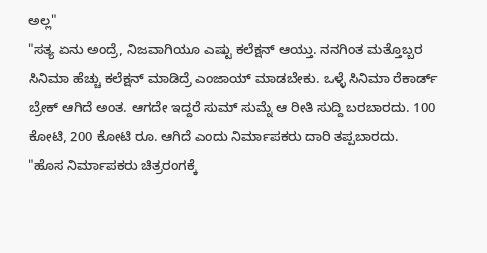ಅಲ್ಲ"
"ಸತ್ಯ ಏನು ಅಂದ್ರೆ, ನಿಜವಾಗಿಯೂ ಎಷ್ಟು ಕಲೆಕ್ಷನ್ ಆಯ್ತು. ನನಗಿಂತ ಮತ್ತೊಬ್ಬರ ಸಿನಿಮಾ ಹೆಚ್ಚು ಕಲೆಕ್ಷನ್ ಮಾಡಿದ್ರೆ ಎಂಜಾಯ್ ಮಾಡಬೇಕು. ಒಳ್ಳೆ ಸಿನಿಮಾ ರೆಕಾರ್ಡ್ ಬ್ರೇಕ್ ಆಗಿದೆ ಅಂತ. ಆಗದೇ ಇದ್ದರೆ ಸುಮ್ ಸುಮ್ನೆ ಆ ರೀತಿ ಸುದ್ದಿ ಬರಬಾರದು. 100 ಕೋಟಿ, 200 ಕೋಟಿ ರೂ. ಆಗಿದೆ ಎಂದು ನಿರ್ಮಾಪಕರು ದಾರಿ ತಪ್ಪಬಾರದು.
"ಹೊಸ ನಿರ್ಮಾಪಕರು ಚಿತ್ರರಂಗಕ್ಕೆ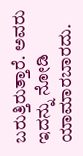ಬರುತ್ತಿರುತ್ತಾರೆ. ಅವರು ಇದನ್ನು ನೋಡಿ ಯಾಮಾರಬಾರದು.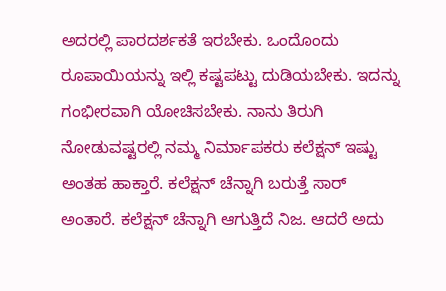ಅದರಲ್ಲಿ ಪಾರದರ್ಶಕತೆ ಇರಬೇಕು. ಒಂದೊಂದು ರೂಪಾಯಿಯನ್ನು ಇಲ್ಲಿ ಕಷ್ಟಪಟ್ಟು ದುಡಿಯಬೇಕು. ಇದನ್ನು ಗಂಭೀರವಾಗಿ ಯೋಚಿಸಬೇಕು. ನಾನು ತಿರುಗಿ ನೋಡುವಷ್ಟರಲ್ಲಿ ನಮ್ಮ ನಿರ್ಮಾಪಕರು ಕಲೆಕ್ಷನ್ ಇಷ್ಟು ಅಂತಹ ಹಾಕ್ತಾರೆ. ಕಲೆಕ್ಷನ್ ಚೆನ್ನಾಗಿ ಬರುತ್ತೆ ಸಾರ್ ಅಂತಾರೆ. ಕಲೆಕ್ಷನ್ ಚೆನ್ನಾಗಿ ಆಗುತ್ತಿದೆ ನಿಜ. ಆದರೆ ಅದು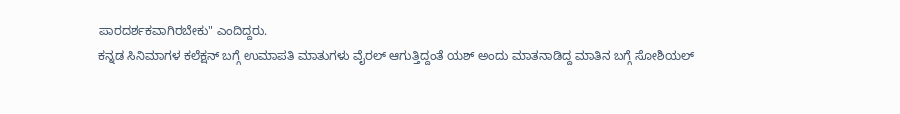ಪಾರದರ್ಶಕವಾಗಿರಬೇಕು" ಎಂದಿದ್ದರು.
ಕನ್ನಡ ಸಿನಿಮಾಗಳ ಕಲೆಕ್ಷನ್ ಬಗ್ಗೆ ಉಮಾಪತಿ ಮಾತುಗಳು ವೈರಲ್ ಆಗುತ್ತಿದ್ದಂತೆ ಯಶ್ ಅಂದು ಮಾತನಾಡಿದ್ದ ಮಾತಿನ ಬಗ್ಗೆ ಸೋಶಿಯಲ್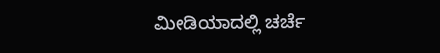ಮೀಡಿಯಾದಲ್ಲಿ ಚರ್ಚೆ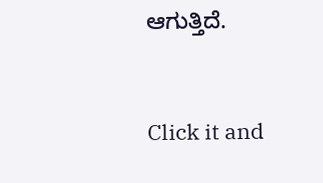ಆಗುತ್ತಿದೆ.


Click it and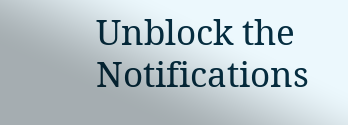Unblock the Notifications